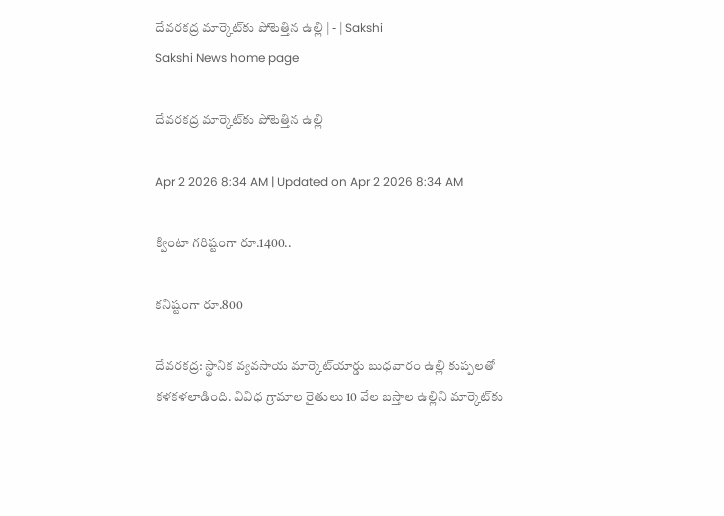దేవరకద్ర మార్కెట్‌కు పోటెత్తిన ఉల్లి | - | Sakshi
Sakshi News home page

దేవరకద్ర మార్కెట్‌కు పోటెత్తిన ఉల్లి

Apr 2 2026 8:34 AM | Updated on Apr 2 2026 8:34 AM

క్వింటా గరిష్టంగా రూ.1400..

కనిష్టంగా రూ.800

దేవరకద్ర: స్థానిక వ్యవసాయ మార్కెట్‌యార్డు బుధవారం ఉల్లి కుప్పలతో కళకళలాడింది. వివిధ గ్రామాల రైతులు 10 వేల బస్తాల ఉల్లిని మార్కెట్‌కు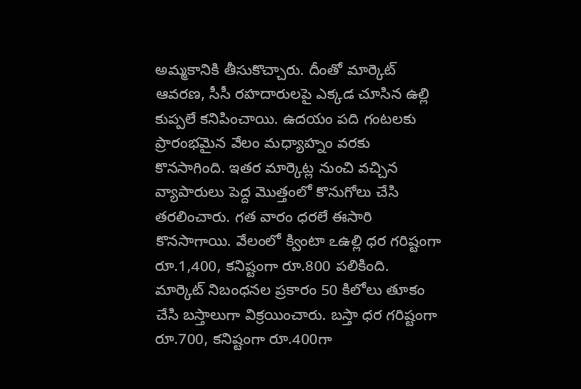అమ్మకానికి తీసుకొచ్చారు. దీంతో మార్కెట్‌ ఆవరణ, సీసీ రహదారులపై ఎక్కడ చూసిన ఉల్లి కుప్పలే కనిపించాయి. ఉదయం పది గంటలకు ప్రారంభమైన వేలం మధ్యాహ్నం వరకు కొనసాగింది. ఇతర మార్కెట్ల నుంచి వచ్చిన వ్యాపారులు పెద్ద మొత్తంలో కొనుగోలు చేసి తరలించారు. గత వారం ధరలే ఈసారి కొనసాగాయి. వేలంలో క్వింటా ఽఉల్లి ధర గరిష్టంగా రూ.1,400, కనిష్టంగా రూ.800 పలికింది. మార్కెట్‌ నిబంధనల ప్రకారం 50 కిలోలు తూకం చేసి బస్తాలుగా విక్రయించారు. బస్తా ధర గరిష్టంగా రూ.700, కనిష్టంగా రూ.400గా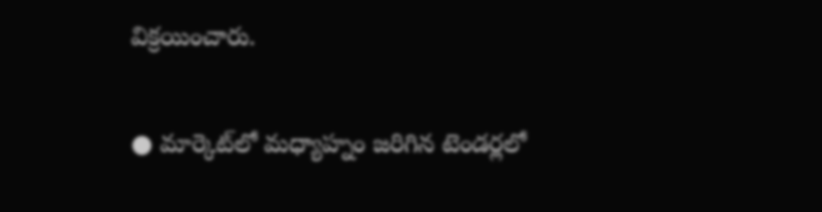విక్రయించారు.

● మార్కెట్‌లో మధ్యాహ్నం జరిగిన టెండర్లలో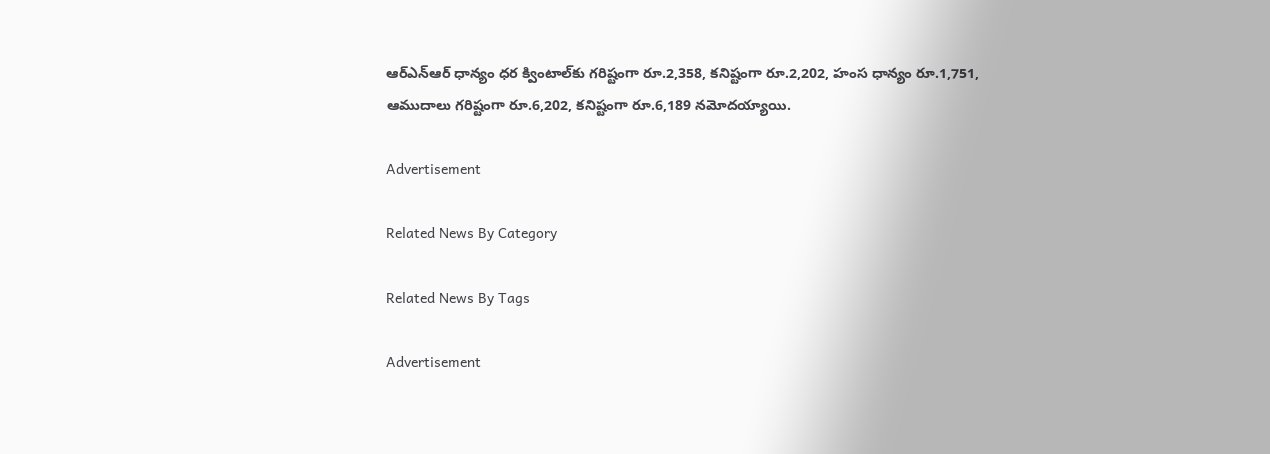ఆర్‌ఎన్‌ఆర్‌ ధాన్యం ధర క్వింటాల్‌కు గరిష్టంగా రూ.2,358, కనిష్టంగా రూ.2,202, హంస ధాన్యం రూ.1,751, ఆముదాలు గరిష్టంగా రూ.6,202, కనిష్టంగా రూ.6,189 నమోదయ్యాయి.

Advertisement

Related News By Category

Related News By Tags

Advertisement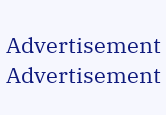Advertisement
Advertisement